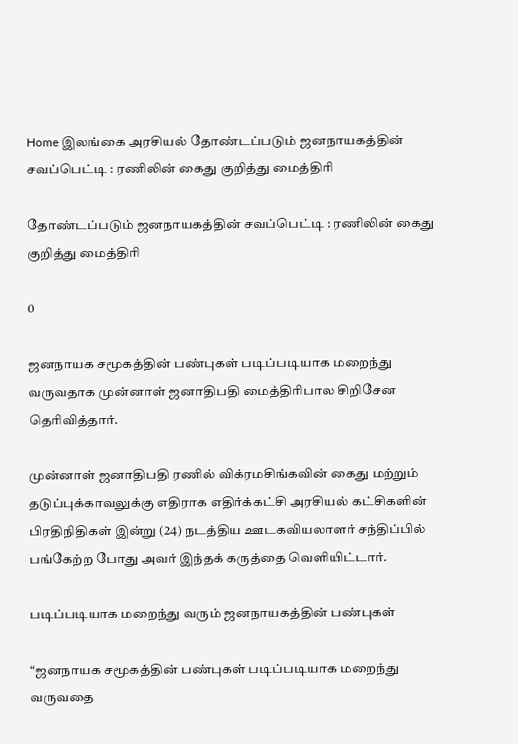Home இலங்கை அரசியல் தோண்டப்படும் ஜனநாயகத்தின் சவப்பெட்டி : ரணிலின் கைது குறித்து மைத்திரி

தோண்டப்படும் ஜனநாயகத்தின் சவப்பெட்டி : ரணிலின் கைது குறித்து மைத்திரி

0

ஜனநாயக சமூகத்தின் பண்புகள் படிப்படியாக மறைந்து வருவதாக முன்னாள் ஜனாதிபதி மைத்திரிபால சிறிசேன தெரிவித்தார்.

முன்னாள் ஜனாதிபதி ரணில் விக்ரமசிங்கவின் கைது மற்றும் தடுப்புக்காவலுக்கு எதிராக எதிர்க்கட்சி அரசியல் கட்சிகளின் பிரதிநிதிகள் இன்று (24) நடத்திய ஊடகவியலாளர் சந்திப்பில் பங்கேற்ற போது அவர் இந்தக் கருத்தை வெளியிட்டார்.

படிப்படியாக மறைந்து வரும் ஜனநாயகத்தின் பண்புகள்

“ஜனநாயக சமூகத்தின் பண்புகள் படிப்படியாக மறைந்து வருவதை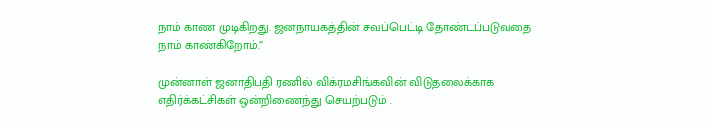நாம் காண முடிகிறது. ஜனநாயகத்தின் சவப்பெட்டி தோண்டப்படுவதை நாம் காண்கிறோம்.”

முன்னாள் ஜனாதிபதி ரணில் விக்ரமசிங்கவின் விடுதலைக்காக எதிர்க்கட்சிகள் ஒன்றிணைந்து செயற்படும் .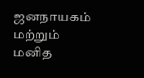ஜனநாயகம் மற்றும் மனித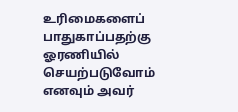உரிமைகளைப் பாதுகாப்பதற்கு ஓரணியில் செயற்படுவோம் எனவும் அவர்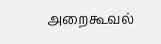அறைகூவல்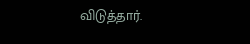விடுத்தார்.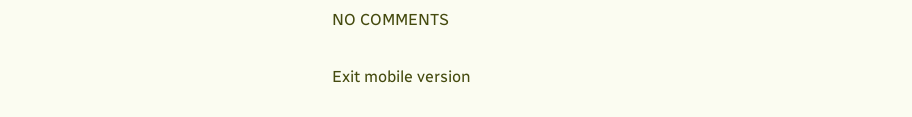NO COMMENTS

Exit mobile version